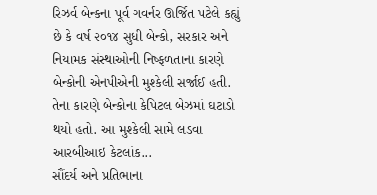રિઝર્વ બેન્કના પૂર્વ ગવર્નર ઊર્જિત પટેલે કહ્યું છે કે વર્ષ ૨૦૧૪ સુધી બેન્કો, સરકાર અને નિયામક સંસ્થાઓની નિષ્ફળતાના કારણે બેન્કોની એનપીએની મુશ્કેલી સર્જાઈ હતી. તેના કારણે બેન્કોના કેપિટલ બેઝમાં ઘટાડો થયો હતો. આ મુશ્કેલી સામે લડવા આરબીઆઇ કેટલાંક...
સૌંદર્ય અને પ્રતિભાના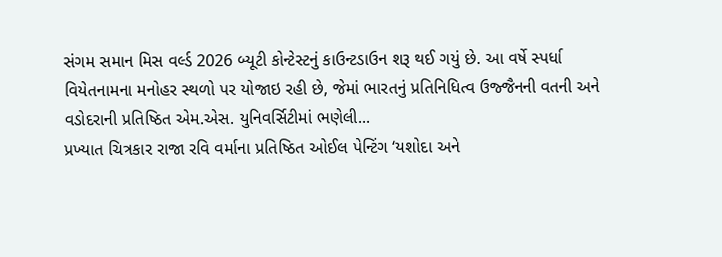સંગમ સમાન મિસ વર્લ્ડ 2026 બ્યૂટી કોન્ટેસ્ટનું કાઉન્ટડાઉન શરૂ થઈ ગયું છે. આ વર્ષે સ્પર્ધા વિયેતનામના મનોહર સ્થળો પર યોજાઇ રહી છે, જેમાં ભારતનું પ્રતિનિધિત્વ ઉજ્જૈનની વતની અને વડોદરાની પ્રતિષ્ઠિત એમ.એસ. યુનિવર્સિટીમાં ભણેલી...
પ્રખ્યાત ચિત્રકાર રાજા રવિ વર્માના પ્રતિષ્ઠિત ઓઈલ પેન્ટિંગ ‘યશોદા અને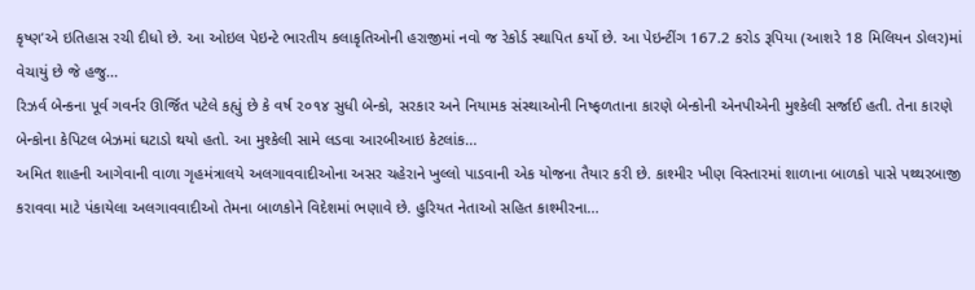કૃષ્ણ’એ ઇતિહાસ રચી દીધો છે. આ ઓઇલ પેઇન્ટે ભારતીય કલાકૃતિઓની હરાજીમાં નવો જ રેકોર્ડ સ્થાપિત કર્યો છે. આ પેઇન્ટીંગ 167.2 કરોડ રૂપિયા (આશરે 18 મિલિયન ડોલર)માં વેચાયું છે જે હજુ...
રિઝર્વ બેન્કના પૂર્વ ગવર્નર ઊર્જિત પટેલે કહ્યું છે કે વર્ષ ૨૦૧૪ સુધી બેન્કો, સરકાર અને નિયામક સંસ્થાઓની નિષ્ફળતાના કારણે બેન્કોની એનપીએની મુશ્કેલી સર્જાઈ હતી. તેના કારણે બેન્કોના કેપિટલ બેઝમાં ઘટાડો થયો હતો. આ મુશ્કેલી સામે લડવા આરબીઆઇ કેટલાંક...
અમિત શાહની આગેવાની વાળા ગૃહમંત્રાલયે અલગાવવાદીઓના અસર ચહેરાને ખુલ્લો પાડવાની એક યોજના તૈયાર કરી છે. કાશ્મીર ખીણ વિસ્તારમાં શાળાના બાળકો પાસે પથ્થરબાજી કરાવવા માટે પંકાયેલા અલગાવવાદીઓ તેમના બાળકોને વિદેશમાં ભણાવે છે. હુરિયત નેતાઓ સહિત કાશ્મીરના...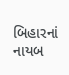બિહારનાં નાયબ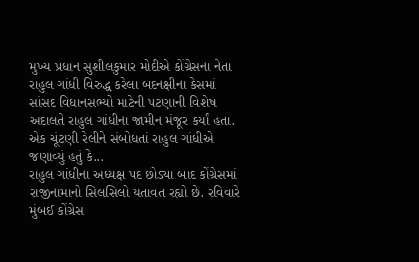મુખ્ય પ્રધાન સુશીલકુમાર મોદીએ કોંગ્રેસના નેતા રાહુલ ગાંધી વિરુદ્ધ કરેલા બદનક્ષીના કેસમાં સાંસદ વિધાનસભ્યો માટેની પટણાની વિશેષ અદાલતે રાહુલ ગાંધીના જામીન મંજૂર કર્યાં હતા. એક ચૂંટણી રેલીને સંબોધતાં રાહુલ ગાંધીએ જણાવ્યું હતું કે...
રાહુલ ગાંધીના અધ્યક્ષ પદ છોડ્યા બાદ કોંગ્રેસમાં રાજીનામાનો સિલસિલો યતાવત રહ્યો છે. રવિવારે મુંબઈ કોંગ્રેસ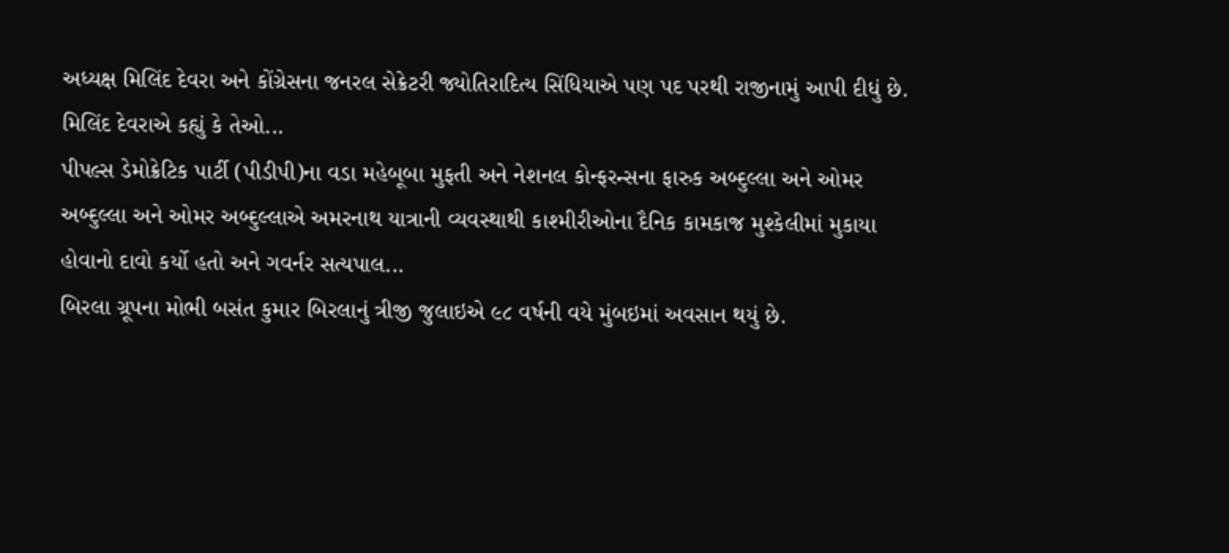અધ્યક્ષ મિલિંદ દેવરા અને કોંગ્રેસના જનરલ સેક્રેટરી જ્યોતિરાદિત્ય સિંધિયાએ પણ પદ પરથી રાજીનામું આપી દીધું છે. મિલિંદ દેવરાએ કહ્યું કે તેઓ...
પીપલ્સ ડેમોક્રેટિક પાર્ટી (પીડીપી)ના વડા મહેબૂબા મુફતી અને નેશનલ કોન્ફરન્સના ફારુક અબ્દુલ્લા અને ઓમર અબ્દુલ્લા અને ઓમર અબ્દુલ્લાએ અમરનાથ યાત્રાની વ્યવસ્થાથી કાશ્મીરીઓના દૈનિક કામકાજ મુશ્કેલીમાં મુકાયા હોવાનો દાવો કર્યો હતો અને ગવર્નર સત્યપાલ...
બિરલા ગ્રૂપના મોભી બસંત કુમાર બિરલાનું ત્રીજી જુલાઇએ ૯૮ વર્ષની વયે મુંબઇમાં અવસાન થયું છે.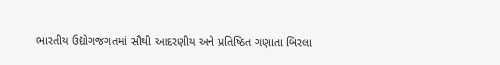ભારતીય ઉદ્યોગજગતમાં સૌથી આદરણીય અને પ્રતિષ્ઠિત ગણાતા બિરલા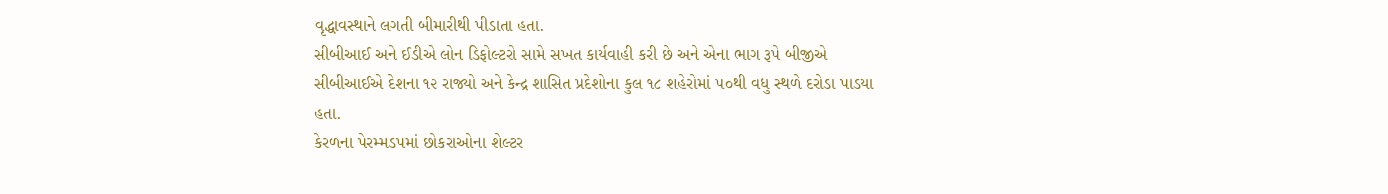વૃદ્ધાવસ્થાને લગતી બીમારીથી પીડાતા હતા.
સીબીઆઈ અને ઈડીએ લોન ડિફોલ્ટરો સામે સખત કાર્યવાહી કરી છે અને એના ભાગ રૂપે બીજીએ સીબીઆઈએ દેશના ૧૨ રાજ્યો અને કેન્દ્ર શાસિત પ્રદેશોના કુલ ૧૮ શહેરોમાં ૫૦થી વધુ સ્થળે દરોડા પાડયા હતા.
કેરળના પેરમ્મડપમાં છોકરાઓના શેલ્ટર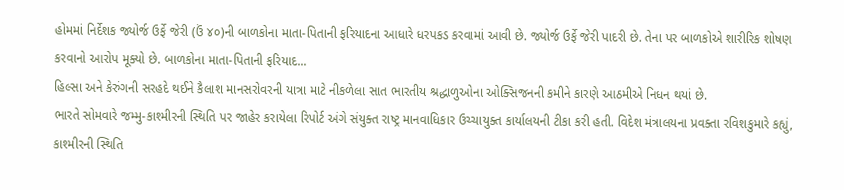હોમમાં નિર્દેશક જ્યોર્જ ઉર્ફે જેરી (ઉં ૪૦)ની બાળકોના માતા-પિતાની ફરિયાદના આધારે ધરપકડ કરવામાં આવી છે. જ્યોર્જ ઉર્ફે જેરી પાદરી છે. તેના પર બાળકોએ શારીરિક શોષણ કરવાનો આરોપ મૂક્યો છે. બાળકોના માતા-પિતાની ફરિયાદ...
હિલ્સા અને કેરુંગની સરહદે થઈને કૈલાશ માનસરોવરની યાત્રા માટે નીકળેલા સાત ભારતીય શ્રદ્ધાળુઓના ઓક્સિજનની કમીને કારણે આઠમીએ નિધન થયાં છે.
ભારતે સોમવારે જમ્મુ-કાશ્મીરની સ્થિતિ પર જાહેર કરાયેલા રિપોર્ટ અંગે સંયુક્ત રાષ્ટ્ર માનવાધિકાર ઉચ્ચાયુક્ત કાર્યાલયની ટીકા કરી હતી. વિદેશ મંત્રાલયના પ્રવક્તા રવિશકુમારે કહ્યું, કાશ્મીરની સ્થિતિ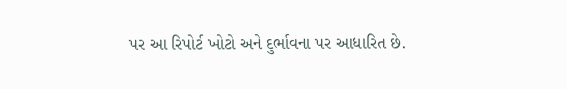પર આ રિપોર્ટ ખોટો અને દુર્ભાવના પર આધારિત છે.